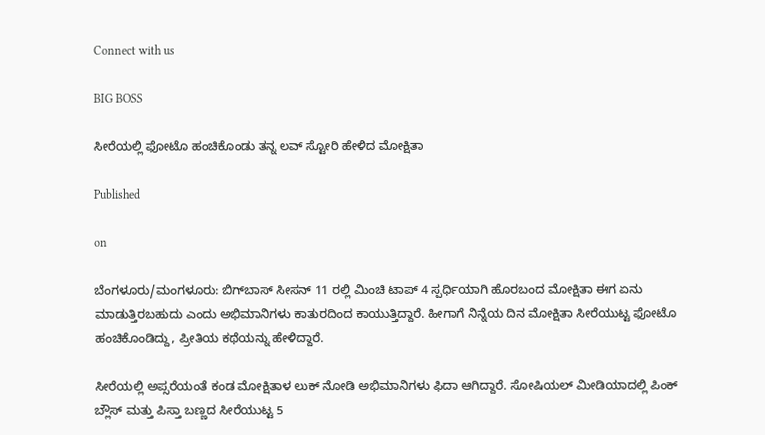Connect with us

BIG BOSS

ಸೀರೆಯಲ್ಲಿ ಫೋಟೊ ಹಂಚಿಕೊಂಡು ತನ್ನ ಲವ್ ಸ್ಟೋರಿ ಹೇಳಿದ ಮೋಕ್ಷಿತಾ

Published

on

ಬೆಂಗಳೂರು/ಮಂಗಳೂರು: ಬಿಗ್‌ಬಾಸ್ ಸೀಸನ್ 11 ರಲ್ಲಿ ಮಿಂಚಿ ಟಾಪ್ 4 ಸ್ಪರ್ಧಿಯಾಗಿ ಹೊರಬಂದ ಮೋಕ್ಷಿತಾ ಈಗ ಏನು ಮಾಡುತ್ತಿರಬಹುದು ಎಂದು ಅಭಿಮಾನಿಗಳು ಕಾತುರದಿಂದ ಕಾಯುತ್ತಿದ್ದಾರೆ. ಹೀಗಾಗೆ ನಿನ್ನೆಯ ದಿನ ಮೋಕ್ಷಿತಾ ಸೀರೆಯುಟ್ಟ ಫೋಟೊ ಹಂಚಿಕೊಂಡಿದ್ದು, ಪ್ರೀತಿಯ ಕಥೆಯನ್ನು ಹೇಳಿದ್ದಾರೆ.

ಸೀರೆಯಲ್ಲಿ ಅಪ್ಸರೆಯಂತೆ ಕಂಡ ಮೋಕ್ಷಿತಾಳ ಲುಕ್ ನೋಡಿ ಅಭಿಮಾನಿಗಳು ಫಿದಾ ಆಗಿದ್ದಾರೆ. ಸೋಷಿಯಲ್ ಮೀಡಿಯಾದಲ್ಲಿ ಪಿಂಕ್ ಬ್ಲೌಸ್ ಮತ್ತು ಪಿಸ್ತಾ ಬಣ್ಣದ ಸೀರೆಯುಟ್ಟ 5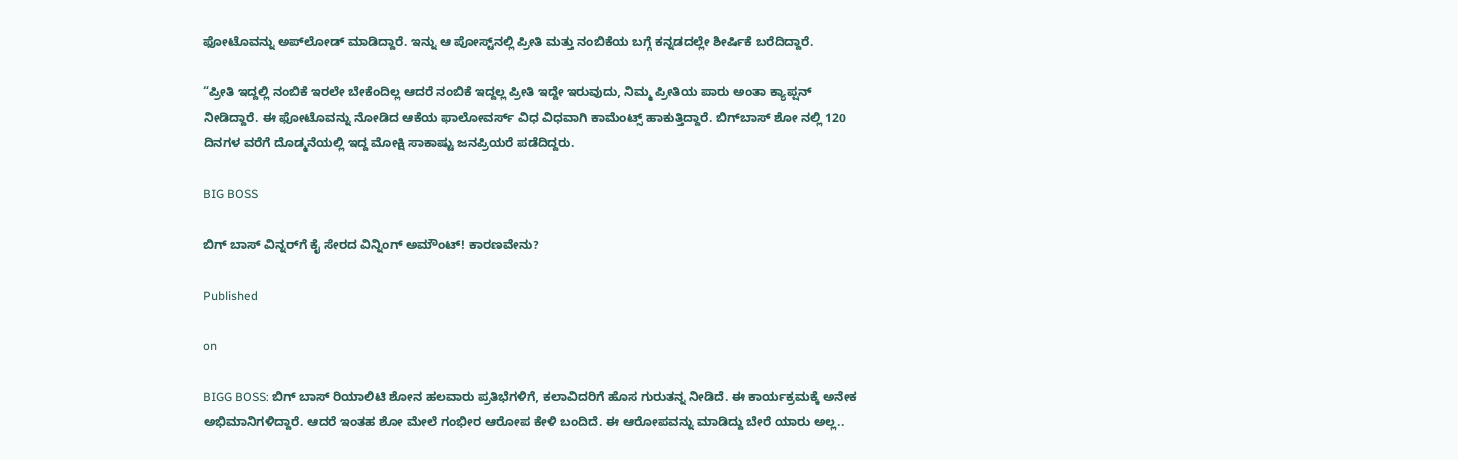ಫೋಟೊವನ್ನು ಅಪ್‌ಲೋಡ್ ಮಾಡಿದ್ದಾರೆ. ಇನ್ನು ಆ ಪೋಸ್ಟ್‌ನಲ್ಲಿ ಪ್ರೀತಿ ಮತ್ತು ನಂಬಿಕೆಯ ಬಗ್ಗೆ ಕನ್ನಡದಲ್ಲೇ ಶೀರ್ಷಿಕೆ ಬರೆದಿದ್ದಾರೆ.

“ಪ್ರೀತಿ ಇದ್ದಲ್ಲಿ ನಂಬಿಕೆ ಇರಲೇ ಬೇಕೆಂದಿಲ್ಲ ಆದರೆ ನಂಬಿಕೆ ಇದ್ದಲ್ಲ ಪ್ರೀತಿ ಇದ್ದೇ ಇರುವುದು, ನಿಮ್ಮ ಪ್ರೀತಿಯ ಪಾರು ಅಂತಾ ಕ್ಯಾಪ್ಷನ್ ನೀಡಿದ್ದಾರೆ. ಈ ಫೋಟೊವನ್ನು ನೋಡಿದ ಆಕೆಯ ಫಾಲೋವರ್ಸ್ ವಿಧ ವಿಧವಾಗಿ ಕಾಮೆಂಟ್ಸ್ ಹಾಕುತ್ತಿದ್ದಾರೆ. ಬಿಗ್‌ಬಾಸ್ ಶೋ ನಲ್ಲಿ 120 ದಿನಗಳ ವರೆಗೆ ದೊಡ್ಮನೆಯಲ್ಲಿ ಇದ್ದ ಮೋಕ್ಷಿ ಸಾಕಾಷ್ಟು ಜನಪ್ರಿಯರೆ ಪಡೆದಿದ್ದರು.

BIG BOSS

ಬಿಗ್‌ ಬಾಸ್‌ ವಿನ್ನರ್‌ಗೆ ಕೈ ಸೇರದ ವಿನ್ನಿಂಗ್‌ ಅಮೌಂಟ್‌! ಕಾರಣವೇನು?

Published

on

BIGG BOSS: ಬಿಗ್‌ ಬಾಸ್‌ ರಿಯಾಲಿಟಿ ಶೋನ ಹಲವಾರು ಪ್ರತಿಭೆಗಳಿಗೆ, ಕಲಾವಿದರಿಗೆ ಹೊಸ ಗುರುತನ್ನ ನೀಡಿದೆ. ಈ ಕಾರ್ಯಕ್ರಮಕ್ಕೆ ಅನೇಕ ಅಭಿಮಾನಿಗಳಿದ್ದಾರೆ. ಆದರೆ ಇಂತಹ ಶೋ ಮೇಲೆ ಗಂಭೀರ ಆರೋಪ ಕೇಳಿ ಬಂದಿದೆ. ಈ ಆರೋಪವನ್ನು ಮಾಡಿದ್ದು ಬೇರೆ ಯಾರು ಅಲ್ಲ..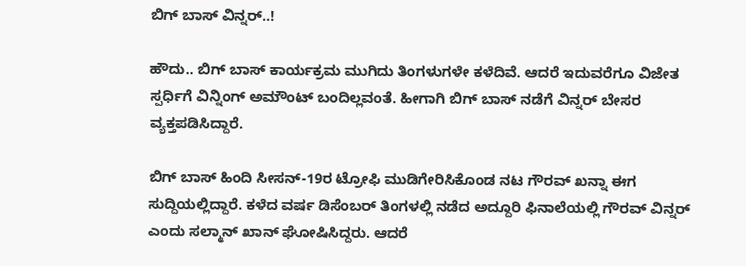ಬಿಗ್‌ ಬಾಸ್‌ ವಿನ್ನರ್..!

ಹೌದು.. ಬಿಗ್‌ ಬಾಸ್‌ ಕಾರ್ಯಕ್ರಮ ಮುಗಿದು ತಿಂಗಳುಗಳೇ ಕಳೆದಿವೆ. ಆದರೆ ಇದುವರೆಗೂ ವಿಜೇತ ಸ್ಪರ್ಧಿಗೆ ವಿನ್ನಿಂಗ್‌ ಅಮೌಂಟ್‌ ಬಂದಿಲ್ಲವಂತೆ. ಹೀಗಾಗಿ ಬಿಗ್‌ ಬಾಸ್‌ ನಡೆಗೆ ವಿನ್ನರ್‌ ಬೇಸರ ವ್ಯಕ್ತಪಡಿಸಿದ್ದಾರೆ.

ಬಿಗ್‌ ಬಾಸ್‌ ಹಿಂದಿ ಸೀಸನ್‌-19ರ ಟ್ರೋಫಿ ಮುಡಿಗೇರಿಸಿಕೊಂಡ ನಟ ಗೌರವ್‌ ಖನ್ನಾ ಈಗ ಸುದ್ದಿಯಲ್ಲಿದ್ದಾರೆ. ಕಳೆದ ವರ್ಷ ಡಿಸೆಂಬರ್‌ ತಿಂಗಳಲ್ಲಿ ನಡೆದ ಅದ್ದೂರಿ ಫಿನಾಲೆಯಲ್ಲಿ ಗೌರವ್‌ ವಿನ್ನರ್‌ ಎಂದು ಸಲ್ಮಾನ್‌ ಖಾನ್‌ ಘೋಷಿಸಿದ್ದರು. ಆದರೆ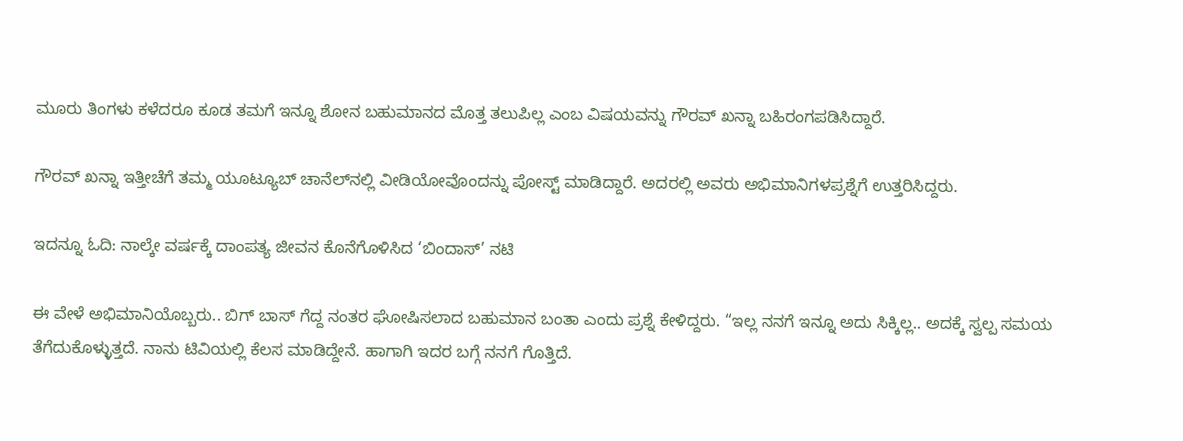ಮೂರು ತಿಂಗಳು ಕಳೆದರೂ ಕೂಡ ತಮಗೆ ಇನ್ನೂ ಶೋನ ಬಹುಮಾನದ ಮೊತ್ತ ತಲುಪಿಲ್ಲ ಎಂಬ ವಿಷಯವನ್ನು ಗೌರವ್‌ ಖನ್ನಾ ಬಹಿರಂಗಪಡಿಸಿದ್ದಾರೆ.

ಗೌರವ್‌ ಖನ್ನಾ ಇತ್ತೀಚೆಗೆ ತಮ್ಮ ಯೂಟ್ಯೂಬ್‌ ಚಾನೆಲ್‌ನಲ್ಲಿ ವೀಡಿಯೋವೊಂದನ್ನು ಪೋಸ್ಟ್‌ ಮಾಡಿದ್ದಾರೆ. ಅದರಲ್ಲಿ ಅವರು ಅಭಿಮಾನಿಗಳಪ್ರಶ್ನೆಗೆ ಉತ್ತರಿಸಿದ್ದರು.

ಇದನ್ನೂ ಓದಿ: ನಾಲ್ಕೇ ವರ್ಷಕ್ಕೆ ದಾಂಪತ್ಯ ಜೀವನ ಕೊನೆಗೊಳಿಸಿದ ‘ಬಿಂದಾಸ್‌’ ನಟಿ

ಈ ವೇಳೆ ಅಭಿಮಾನಿಯೊಬ್ಬರು.. ಬಿಗ್‌ ಬಾಸ್‌ ಗೆದ್ದ ನಂತರ ಘೋಷಿಸಲಾದ ಬಹುಮಾನ ಬಂತಾ ಎಂದು ಪ್ರಶ್ನೆ ಕೇಳಿದ್ದರು. “ಇಲ್ಲ ನನಗೆ ಇನ್ನೂ ಅದು ಸಿಕ್ಕಿಲ್ಲ.. ಅದಕ್ಕೆ ಸ್ವಲ್ಪ ಸಮಯ ತೆಗೆದುಕೊಳ್ಳುತ್ತದೆ. ನಾನು ಟಿವಿಯಲ್ಲಿ ಕೆಲಸ ಮಾಡಿದ್ದೇನೆ. ಹಾಗಾಗಿ ಇದರ ಬಗ್ಗೆ ನನಗೆ ಗೊತ್ತಿದೆ.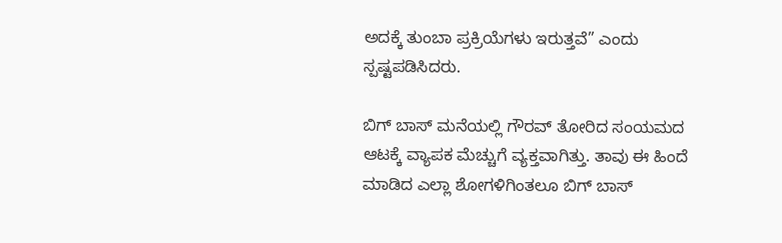ಅದಕ್ಕೆ ತುಂಬಾ ಪ್ರಕ್ರಿಯೆಗಳು ಇರುತ್ತವೆ” ಎಂದು ಸ್ಪಷ್ಟಪಡಿಸಿದರು.

ಬಿಗ್ ಬಾಸ್ ಮನೆಯಲ್ಲಿ ಗೌರವ್ ತೋರಿದ ಸಂಯಮದ ಆಟಕ್ಕೆ ವ್ಯಾಪಕ ಮೆಚ್ಚುಗೆ ವ್ಯಕ್ತವಾಗಿತ್ತು. ತಾವು ಈ ಹಿಂದೆ ಮಾಡಿದ ಎಲ್ಲಾ ಶೋಗಳಿಗಿಂತಲೂ ಬಿಗ್ ಬಾಸ್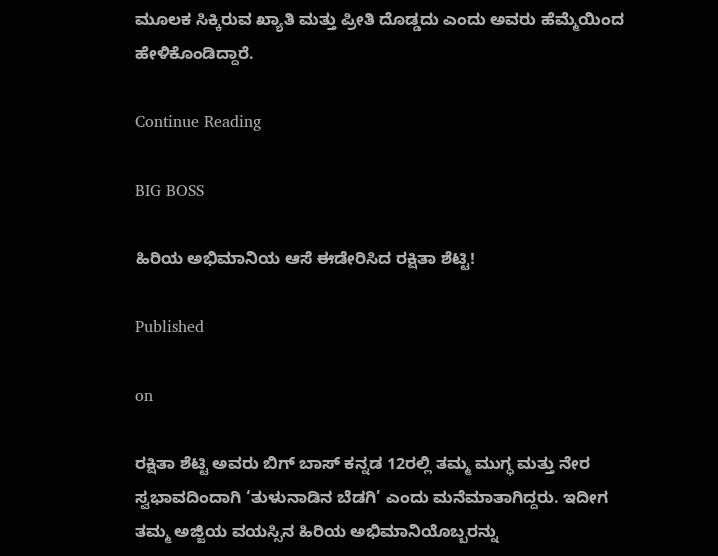ಮೂಲಕ ಸಿಕ್ಕಿರುವ ಖ್ಯಾತಿ ಮತ್ತು ಪ್ರೀತಿ ದೊಡ್ಡದು ಎಂದು ಅವರು ಹೆಮ್ಮೆಯಿಂದ ಹೇಳಿಕೊಂಡಿದ್ದಾರೆ.

Continue Reading

BIG BOSS

ಹಿರಿಯ ಅಭಿಮಾನಿಯ ಆಸೆ ಈಡೇರಿಸಿದ ರಕ್ಷಿತಾ ಶೆಟ್ಟಿ!

Published

on

ರಕ್ಷಿತಾ ಶೆಟ್ಟಿ ಅವರು ಬಿಗ್ ಬಾಸ್ ಕನ್ನಡ 12ರಲ್ಲಿ ತಮ್ಮ ಮುಗ್ಧ ಮತ್ತು ನೇರ ಸ್ವಭಾವದಿಂದಾಗಿ ‘ತುಳುನಾಡಿನ ಬೆಡಗಿ’ ಎಂದು ಮನೆಮಾತಾಗಿದ್ದರು. ಇದೀಗ ತಮ್ಮ ಅಜ್ಜಿಯ ವಯಸ್ಸಿನ ಹಿರಿಯ ಅಭಿಮಾನಿಯೊಬ್ಬರನ್ನು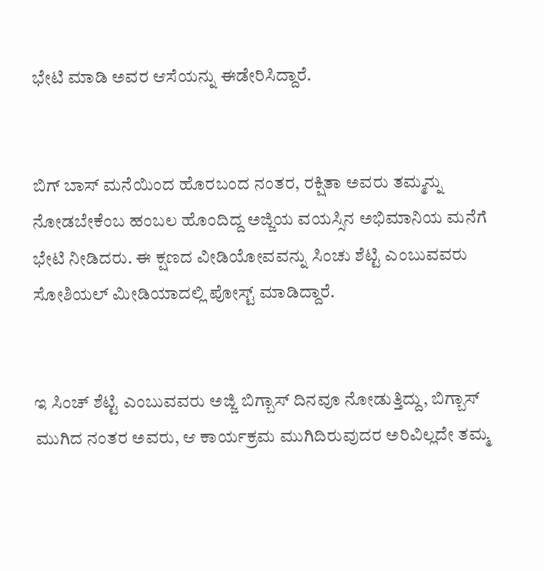ಭೇಟಿ ಮಾಡಿ ಅವರ ಆಸೆಯನ್ನು ಈಡೇರಿಸಿದ್ದಾರೆ.


ಬಿಗ್ ಬಾಸ್ ಮನೆಯಿಂದ ಹೊರಬಂದ ನಂತರ, ರಕ್ಷಿತಾ ಅವರು ತಮ್ಮನ್ನು ನೋಡಬೇಕೆಂಬ ಹಂಬಲ ಹೊಂದಿದ್ದ ಅಜ್ಜಿಯ ವಯಸ್ಸಿನ ಅಭಿಮಾನಿಯ ಮನೆಗೆ ಭೇಟಿ ನೀಡಿದರು. ಈ ಕ್ಷಣದ ವೀಡಿಯೋವವನ್ನು ಸಿಂಚು ಶೆಟ್ಟಿ ಎಂಬುವವರು ಸೋಶಿಯಲ್ ಮೀಡಿಯಾದಲ್ಲಿ ಪೋಸ್ಟ್ ಮಾಡಿದ್ದಾರೆ.


ಇ ಸಿಂಚ್ ಶೆಟ್ಟಿ ಎಂಬುವವರು ಅಜ್ಜಿ ಬಿಗ್ಬಾಸ್ ದಿನವೂ ನೋಡುತ್ತಿದ್ದು, ಬಿಗ್ಬಾಸ್ ಮುಗಿದ ನಂತರ ಅವರು, ಆ ಕಾರ್ಯಕ್ರಮ ಮುಗಿದಿರುವುದರ ಅರಿವಿಲ್ಲದೇ ತಮ್ಮ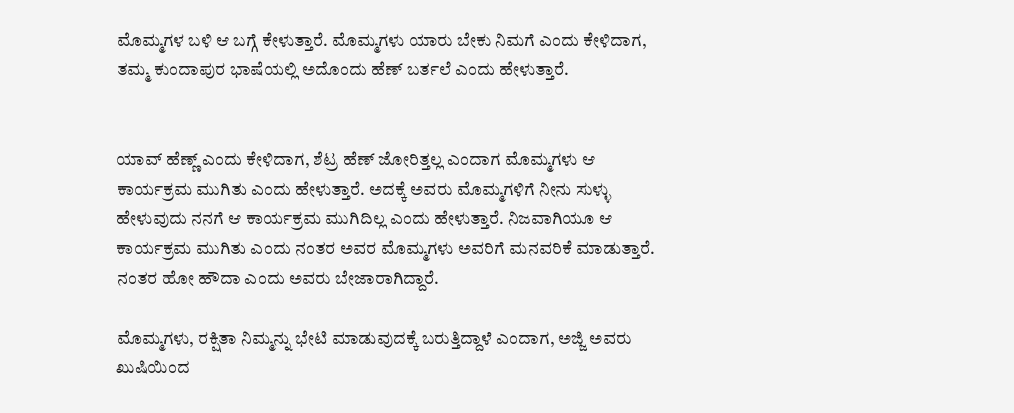ಮೊಮ್ಮಗಳ ಬಳಿ ಆ ಬಗ್ಗೆ ಕೇಳುತ್ತಾರೆ. ಮೊಮ್ಮಗಳು ಯಾರು ಬೇಕು ನಿಮಗೆ ಎಂದು ಕೇಳಿದಾಗ, ತಮ್ಮ ಕುಂದಾಪುರ ಭಾಷೆಯಲ್ಲಿ ಅದೊಂದು ಹೆಣ್ ಬರ್ತಲೆ ಎಂದು ಹೇಳುತ್ತಾರೆ.


ಯಾವ್ ಹೆಣ್ಣ್ ಎಂದು ಕೇಳಿದಾಗ, ಶೆಟ್ರ ಹೆಣ್ ಜೋರಿತ್ತಲ್ಲ ಎಂದಾಗ ಮೊಮ್ಮಗಳು ಆ ಕಾರ್ಯಕ್ರಮ ಮುಗಿತು ಎಂದು ಹೇಳುತ್ತಾರೆ. ಅದಕ್ಕೆ ಅವರು ಮೊಮ್ಮಗಳಿಗೆ ನೀನು ಸುಳ್ಳು ಹೇಳುವುದು ನನಗೆ ಆ ಕಾರ್ಯಕ್ರಮ ಮುಗಿದಿಲ್ಲ ಎಂದು ಹೇಳುತ್ತಾರೆ. ನಿಜವಾಗಿಯೂ ಆ ಕಾರ್ಯಕ್ರಮ ಮುಗಿತು ಎಂದು ನಂತರ ಅವರ ಮೊಮ್ಮಗಳು ಅವರಿಗೆ ಮನವರಿಕೆ ಮಾಡುತ್ತಾರೆ. ನಂತರ ಹೋ ಹೌದಾ ಎಂದು ಅವರು ಬೇಜಾರಾಗಿದ್ದಾರೆ.

ಮೊಮ್ಮಗಳು, ರಕ್ಷಿತಾ ನಿಮ್ಮನ್ನು ಭೇಟಿ ಮಾಡುವುದಕ್ಕೆ ಬರುತ್ತಿದ್ದಾಳೆ ಎಂದಾಗ, ಅಜ್ಜಿ ಅವರು ಖುಷಿಯಿಂದ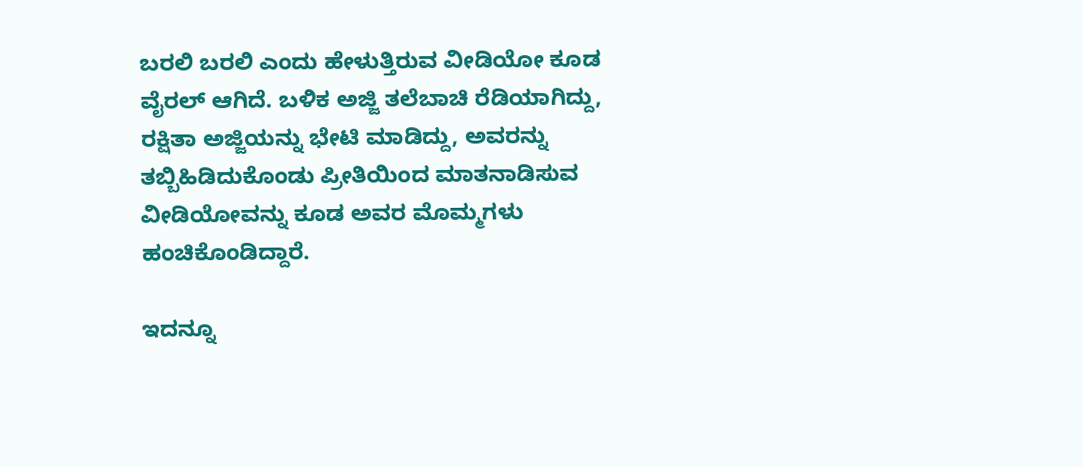ಬರಲಿ ಬರಲಿ ಎಂದು ಹೇಳುತ್ತಿರುವ ವೀಡಿಯೋ ಕೂಡ ವೈರಲ್ ಆಗಿದೆ. ಬಳಿಕ ಅಜ್ಜಿ ತಲೆಬಾಚಿ ರೆಡಿಯಾಗಿದ್ದು, ರಕ್ಷಿತಾ ಅಜ್ಜಿಯನ್ನು ಭೇಟಿ ಮಾಡಿದ್ದು, ಅವರನ್ನು ತಬ್ಬಿಹಿಡಿದುಕೊಂಡು ಪ್ರೀತಿಯಿಂದ ಮಾತನಾಡಿಸುವ ವೀಡಿಯೋವನ್ನು ಕೂಡ ಅವರ ಮೊಮ್ಮಗಳು ಹಂಚಿಕೊಂಡಿದ್ದಾರೆ.

ಇದನ್ನೂ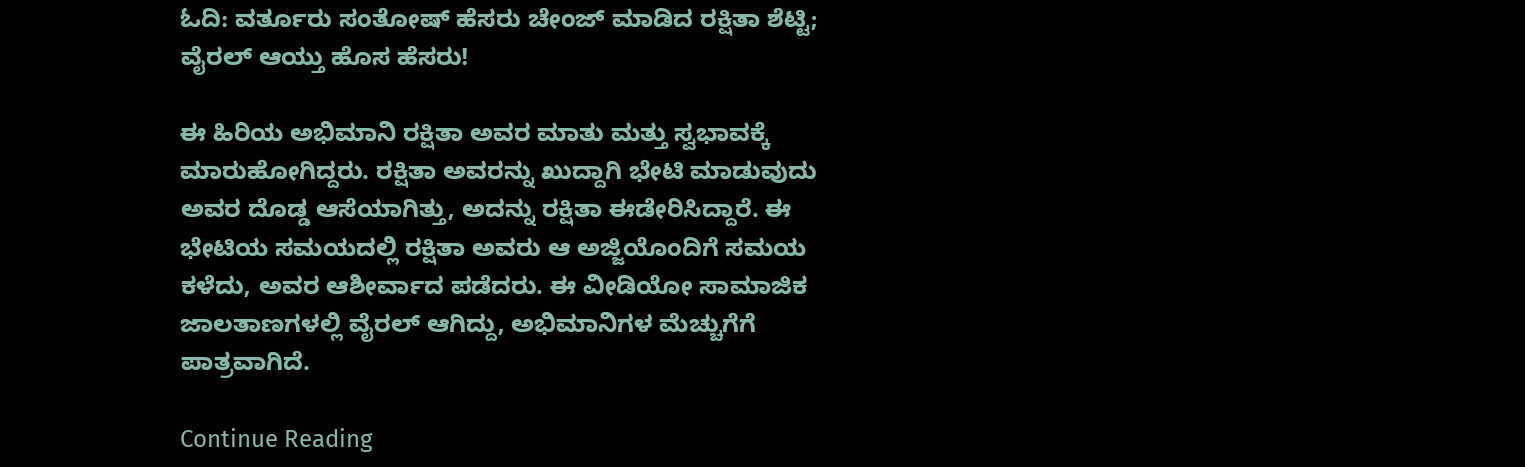ಓದಿ: ವರ್ತೂರು ಸಂತೋಷ್ ಹೆಸರು ಚೇಂಜ್ ಮಾಡಿದ ರಕ್ಷಿತಾ ಶೆಟ್ಟಿ; ವೈರಲ್ ಆಯ್ತು ಹೊಸ ಹೆಸರು!

ಈ ಹಿರಿಯ ಅಭಿಮಾನಿ ರಕ್ಷಿತಾ ಅವರ ಮಾತು ಮತ್ತು ಸ್ವಭಾವಕ್ಕೆ ಮಾರುಹೋಗಿದ್ದರು. ರಕ್ಷಿತಾ ಅವರನ್ನು ಖುದ್ದಾಗಿ ಭೇಟಿ ಮಾಡುವುದು ಅವರ ದೊಡ್ಡ ಆಸೆಯಾಗಿತ್ತು, ಅದನ್ನು ರಕ್ಷಿತಾ ಈಡೇರಿಸಿದ್ದಾರೆ. ಈ ಭೇಟಿಯ ಸಮಯದಲ್ಲಿ ರಕ್ಷಿತಾ ಅವರು ಆ ಅಜ್ಜಿಯೊಂದಿಗೆ ಸಮಯ ಕಳೆದು, ಅವರ ಆಶೀರ್ವಾದ ಪಡೆದರು. ಈ ವೀಡಿಯೋ ಸಾಮಾಜಿಕ ಜಾಲತಾಣಗಳಲ್ಲಿ ವೈರಲ್ ಆಗಿದ್ದು, ಅಭಿಮಾನಿಗಳ ಮೆಚ್ಚುಗೆಗೆ ಪಾತ್ರವಾಗಿದೆ.

Continue Reading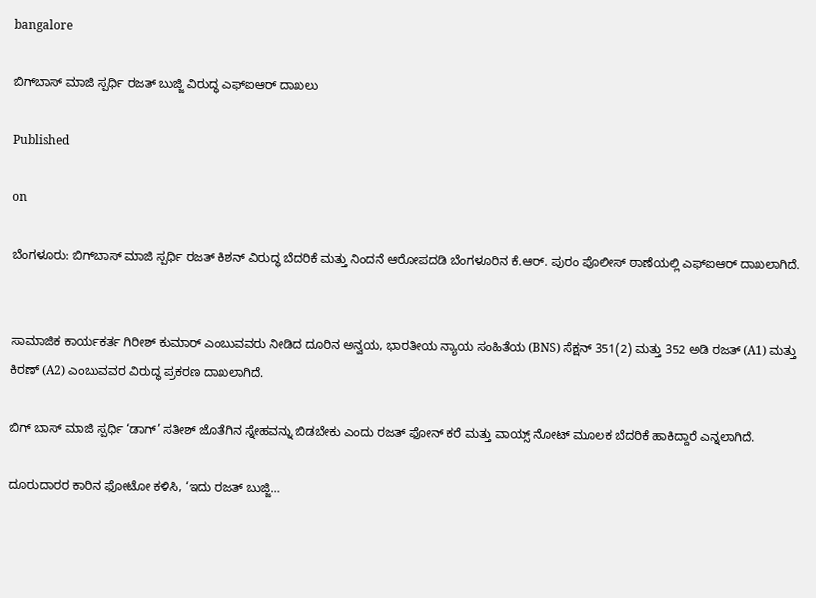bangalore

ಬಿಗ್‌ಬಾಸ್ ಮಾಜಿ ಸ್ಪರ್ಧಿ ರಜತ್ ಬುಜ್ಜಿ ವಿರುದ್ಧ ಎಫ್‌ಐಆರ್ ದಾಖಲು

Published

on

ಬೆಂಗಳೂರು: ಬಿಗ್‌ಬಾಸ್ ಮಾಜಿ ಸ್ಪರ್ಧಿ ರಜತ್ ಕಿಶನ್ ವಿರುದ್ಧ ಬೆದರಿಕೆ ಮತ್ತು ನಿಂದನೆ ಆರೋಪದಡಿ ಬೆಂಗಳೂರಿನ ಕೆ.ಆರ್. ಪುರಂ ಪೊಲೀಸ್ ಠಾಣೆಯಲ್ಲಿ ಎಫ್‌ಐಆರ್ ದಾಖಲಾಗಿದೆ.


ಸಾಮಾಜಿಕ ಕಾರ್ಯಕರ್ತ ಗಿರೀಶ್ ಕುಮಾರ್ ಎಂಬುವವರು ನೀಡಿದ ದೂರಿನ ಅನ್ವಯ, ಭಾರತೀಯ ನ್ಯಾಯ ಸಂಹಿತೆಯ (BNS) ಸೆಕ್ಷನ್ 351(2) ಮತ್ತು 352 ಅಡಿ ರಜತ್ (A1) ಮತ್ತು ಕಿರಣ್ (A2) ಎಂಬುವವರ ವಿರುದ್ಧ ಪ್ರಕರಣ ದಾಖಲಾಗಿದೆ.

ಬಿಗ್ ಬಾಸ್ ಮಾಜಿ ಸ್ಪರ್ಧಿ ‘ಡಾಗ್’ ಸತೀಶ್ ಜೊತೆಗಿನ ಸ್ನೇಹವನ್ನು ಬಿಡಬೇಕು ಎಂದು ರಜತ್ ಫೋನ್ ಕರೆ ಮತ್ತು ವಾಯ್ಸ್ ನೋಟ್ ಮೂಲಕ ಬೆದರಿಕೆ ಹಾಕಿದ್ದಾರೆ ಎನ್ನಲಾಗಿದೆ.

ದೂರುದಾರರ ಕಾರಿನ ಫೋಟೋ ಕಳಿಸಿ, ‘ಇದು ರಜತ್ ಬುಜ್ಜಿ…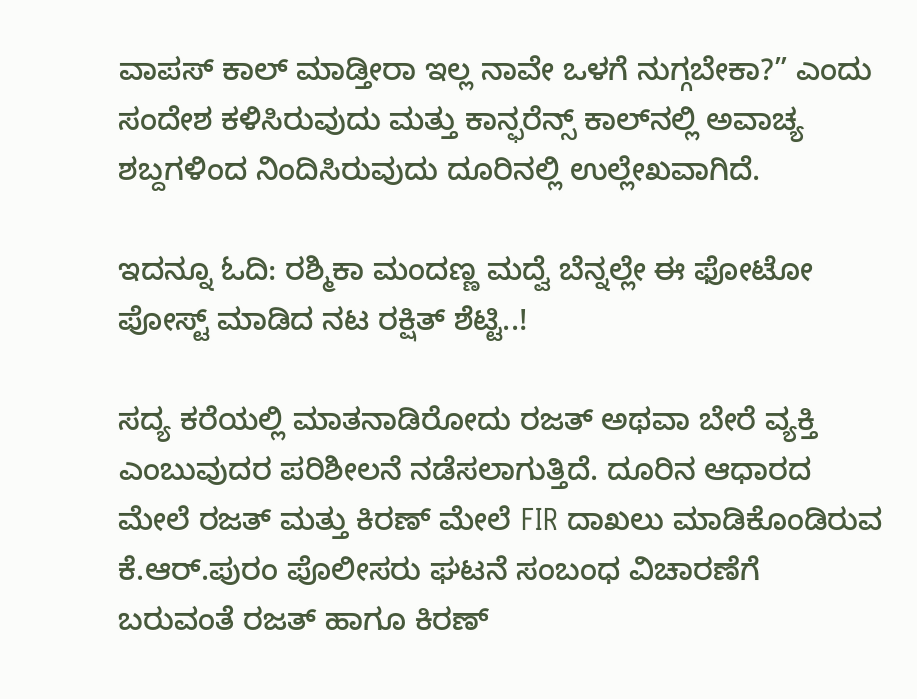ವಾಪಸ್ ಕಾಲ್ ಮಾಡ್ತೀರಾ ಇಲ್ಲ ನಾವೇ ಒಳಗೆ ನುಗ್ಗಬೇಕಾ?” ಎಂದು ಸಂದೇಶ ಕಳಿಸಿರುವುದು ಮತ್ತು ಕಾನ್ಫರೆನ್ಸ್ ಕಾಲ್‌ನಲ್ಲಿ ಅವಾಚ್ಯ ಶಬ್ದಗಳಿಂದ ನಿಂದಿಸಿರುವುದು ದೂರಿನಲ್ಲಿ ಉಲ್ಲೇಖವಾಗಿದೆ.

ಇದನ್ನೂ ಓದಿ: ರಶ್ಮಿಕಾ ಮಂದಣ್ಣ ಮದ್ವೆ ಬೆನ್ನಲ್ಲೇ ಈ ಫೋಟೋ ಪೋಸ್ಟ್ ಮಾಡಿದ ನಟ ರಕ್ಷಿತ್ ಶೆಟ್ಟಿ..!

ಸದ್ಯ ಕರೆಯಲ್ಲಿ ಮಾತನಾಡಿರೋದು ರಜತ್ ಅಥವಾ ಬೇರೆ ವ್ಯಕ್ತಿ ಎಂಬುವುದರ ಪರಿಶೀಲನೆ ನಡೆಸಲಾಗುತ್ತಿದೆ. ದೂರಿನ ಆಧಾರದ ಮೇಲೆ ರಜತ್ ಮತ್ತು ಕಿರಣ್ ಮೇಲೆ FIR ದಾಖಲು ಮಾಡಿಕೊಂಡಿರುವ ಕೆ.ಆರ್.ಪುರಂ ಪೊಲೀಸರು ಘಟನೆ ಸಂಬಂಧ ವಿಚಾರಣೆಗೆ ಬರುವಂತೆ ರಜತ್ ಹಾಗೂ ಕಿರಣ್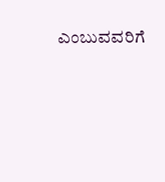ಎಂಬುವವರಿಗೆ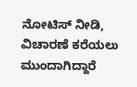ನೋಟಿಸ್ ನೀಡಿ, ವಿಚಾರಣೆ ಕರೆಯಲು ಮುಂದಾಗಿದ್ದಾರೆ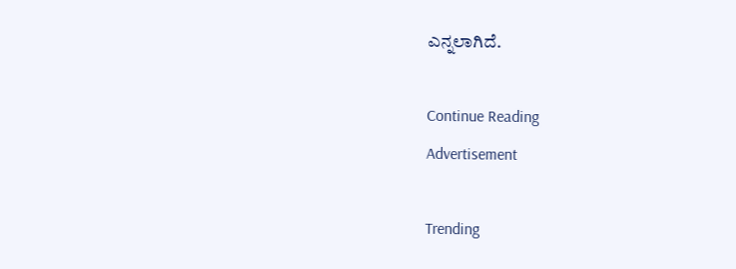ಎನ್ನಲಾಗಿದೆ.

Continue Reading
Advertisement

Trending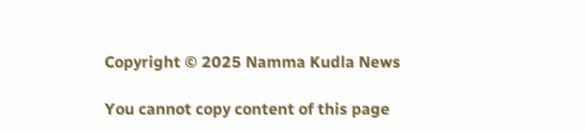Copyright © 2025 Namma Kudla News

You cannot copy content of this page